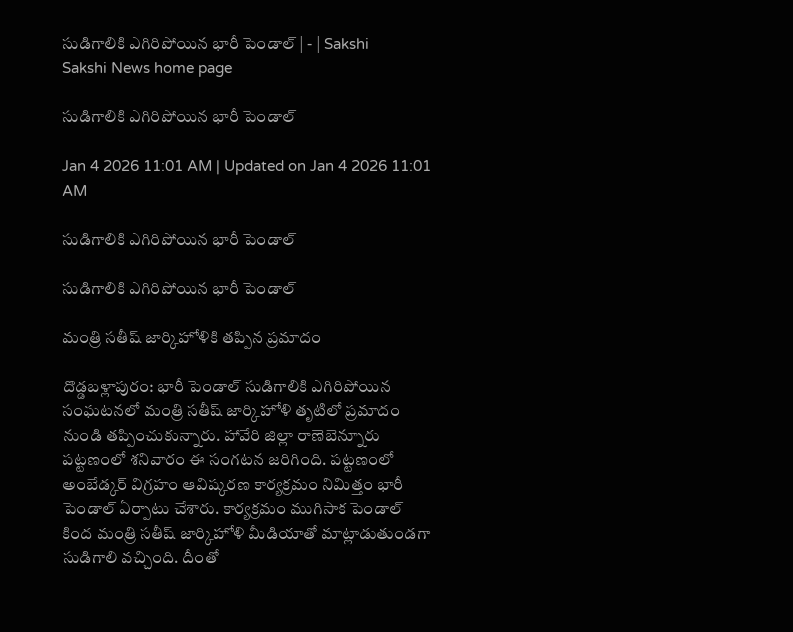సుడిగాలికి ఎగిరిపోయిన భారీ పెండాల్‌ | - | Sakshi
Sakshi News home page

సుడిగాలికి ఎగిరిపోయిన భారీ పెండాల్‌

Jan 4 2026 11:01 AM | Updated on Jan 4 2026 11:01 AM

సుడిగాలికి ఎగిరిపోయిన భారీ పెండాల్‌

సుడిగాలికి ఎగిరిపోయిన భారీ పెండాల్‌

మంత్రి సతీష్‌ జార్కిహోళికి తప్పిన ప్రమాదం

దొడ్డబళ్లాపురం: భారీ పెండాల్‌ సుడిగాలికి ఎగిరిపోయిన సంఘటనలో మంత్రి సతీష్‌ జార్కిహోళి తృటిలో ప్రమాదం నుండి తప్పించుకున్నారు. హావేరి జిల్లా రాణెబెన్నూరు పట్టణంలో శనివారం ఈ సంగటన జరిగింది. పట్టణంలో అంబేడ్కర్‌ విగ్రహం ఆవిష్కరణ కార్యక్రమం నిమిత్తం భారీ పెండాల్‌ ఏర్పాటు చేశారు. కార్యక్రమం ముగిసాక పెండాల్‌ కింద మంత్రి సతీష్‌ జార్కిహోళి మీడియాతో మాట్లాడుతుండగా సుడిగాలి వచ్చింది. దీంతో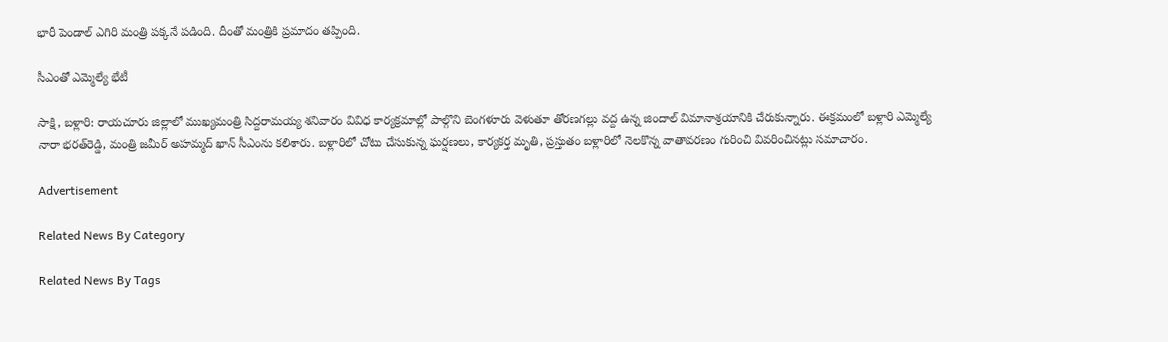భారీ పెండాల్‌ ఎగిరి మంత్రి పక్కనే పడింది. దీంతో మంత్రికి ప్రమాదం తప్పింది.

సీఎంతో ఎమ్మెల్యే భేటీ

సాక్షి, బళ్లారి: రాయచూరు జిల్లాలో ముఖ్యమంత్రి సిద్దరామయ్య శనివారం వివిధ కార్యక్రమాల్లో పాల్గొని బెంగళూరు వెళుతూ తోరణగల్లు వద్ద ఉన్న జిందాల్‌ విమానాశ్రయానికి చేరుకున్నారు. ఈక్రమంలో బళ్లారి ఎమ్మెల్యే నారా భరత్‌రెడ్డి, మంత్రి జమీర్‌ అహమ్మద్‌ ఖాన్‌ సీఎంను కలిశారు. బళ్లారిలో చోటు చేసుకున్న ఘర్షణలు, కార్యకర్త మృతి, ప్రస్తుతం బళ్లారిలో నెలకొన్న వాతావరణం గురించి వివరించినట్లు సమాచారం.

Advertisement

Related News By Category

Related News By Tags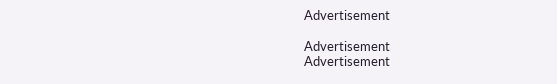Advertisement

Advertisement
Advertisement